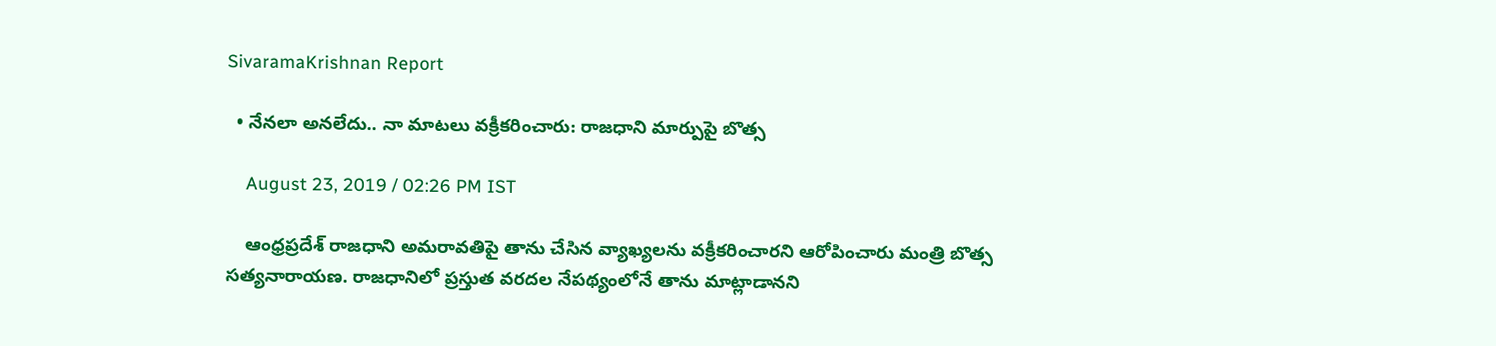SivaramaKrishnan Report

  • నేనలా అనలేదు.. నా మాటలు వక్రీకరించారు: రాజధాని మార్పుపై బొత్స

    August 23, 2019 / 02:26 PM IST

    ఆంధ్రప్రదేశ్ రాజధాని అమరావతిపై తాను చేసిన వ్యాఖ్యలను వక్రీకరించారని ఆరోపించారు మంత్రి బొత్స సత్యనారాయణ. రాజధానిలో ప్రస్తుత వరదల నేపథ్యంలోనే తాను మాట్లాడానని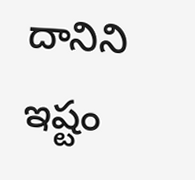దానిని ఇష్టం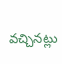వచ్చినట్లు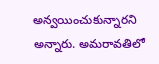అన్వయించుకున్నారని అన్నారు. అమరావతిలో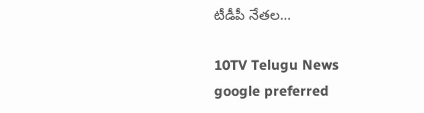టీడీపీ నేతల…

10TV Telugu News
google preferred